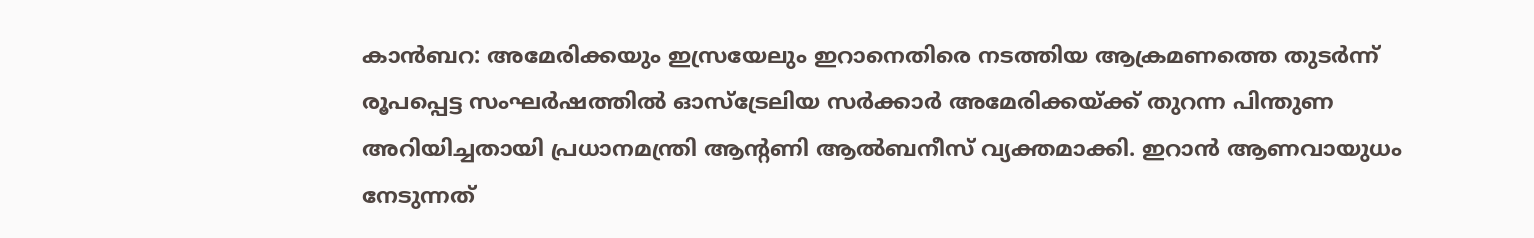കാൻബറ: അമേരിക്കയും ഇസ്രയേലും ഇറാനെതിരെ നടത്തിയ ആക്രമണത്തെ തുടർന്ന് രൂപപ്പെട്ട സംഘർഷത്തിൽ ഓസ്ട്രേലിയ സർക്കാർ അമേരിക്കയ്ക്ക് തുറന്ന പിന്തുണ അറിയിച്ചതായി പ്രധാനമന്ത്രി ആന്റണി ആൽബനീസ് വ്യക്തമാക്കി. ഇറാൻ ആണവായുധം നേടുന്നത്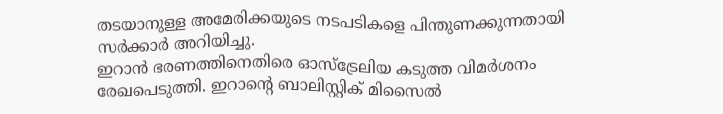തടയാനുള്ള അമേരിക്കയുടെ നടപടികളെ പിന്തുണക്കുന്നതായി സർക്കാർ അറിയിച്ചു.
ഇറാൻ ഭരണത്തിനെതിരെ ഓസ്ട്രേലിയ കടുത്ത വിമർശനം രേഖപെടുത്തി. ഇറാന്റെ ബാലിസ്റ്റിക് മിസൈൽ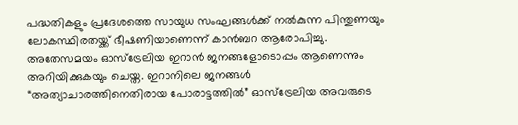പദ്ധതികളും പ്രദേശത്തെ സായുധ സംഘങ്ങൾക്ക് നൽകുന്ന പിന്തുണയും ലോകസ്ഥിരതയ്ക്ക് ഭീഷണിയാണെന്ന് കാൻബറ ആരോപിച്ചു.
അതേസമയം ഓസ്ട്രേലിയ ഇറാൻ ജനങ്ങളോടൊപ്പം ആണെന്നും അറിയിക്കുകയും ചെയ്ത. ഇറാനിലെ ജനങ്ങൾ “അത്യാചാരത്തിനെതിരായ പോരാട്ടത്തിൽ” ഓസ്ട്രേലിയ അവരുടെ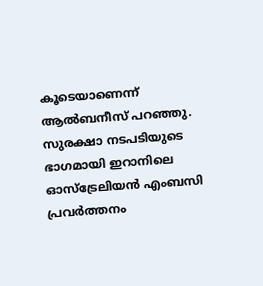കൂടെയാണെന്ന് ആൽബനീസ് പറഞ്ഞു.
സുരക്ഷാ നടപടിയുടെ ഭാഗമായി ഇറാനിലെ ഓസ്ട്രേലിയൻ എംബസി പ്രവർത്തനം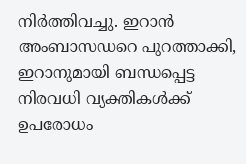നിർത്തിവച്ചു. ഇറാൻ അംബാസഡറെ പുറത്താക്കി, ഇറാനുമായി ബന്ധപ്പെട്ട നിരവധി വ്യക്തികൾക്ക് ഉപരോധം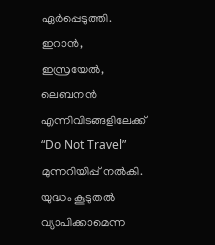ഏർപ്പെടുത്തി. ഇറാൻ, ഇസ്രയേൽ, ലെബനൻ എന്നിവിടങ്ങളിലേക്ക് “Do Not Travel” മുന്നറിയിപ്പ് നൽകി. യുദ്ധം കൂടുതൽ വ്യാപിക്കാമെന്ന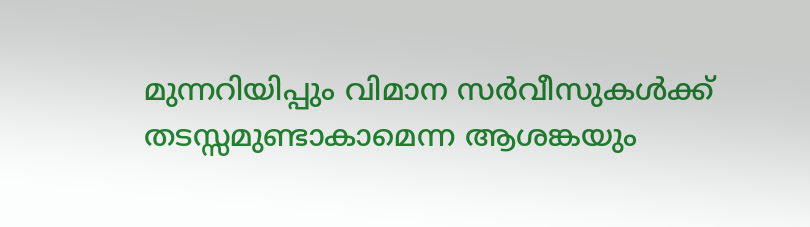മുന്നറിയിപ്പും വിമാന സർവീസുകൾക്ക് തടസ്സമുണ്ടാകാമെന്ന ആശങ്കയും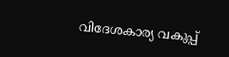വിദേശകാര്യ വകുപ്പ്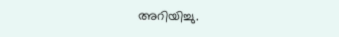അറിയിച്ചു.